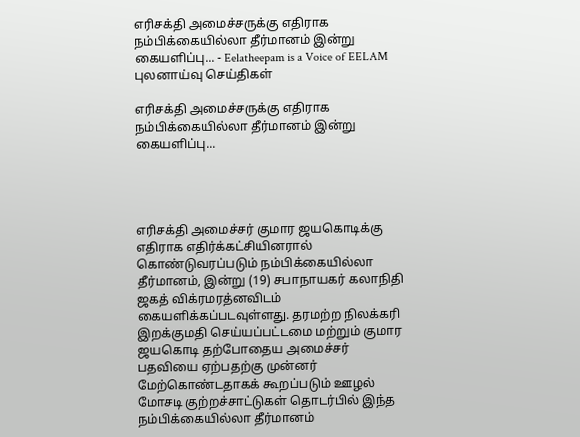எரிசக்தி அமைச்சருக்கு எதிராக நம்பிக்கையில்லா தீர்மானம் இன்று கையளிப்பு... - Eelatheepam is a Voice of EELAM புலனாய்வு செய்திகள்

எரிசக்தி அமைச்சருக்கு எதிராக நம்பிக்கையில்லா தீர்மானம் இன்று கையளிப்பு...




எரிசக்தி அமைச்சர் குமார ஜயகொடிக்கு எதிராக எதிர்க்கட்சியினரால் கொண்டுவரப்படும் நம்பிக்கையில்லா தீர்மானம், இன்று (19) சபாநாயகர் கலாநிதி ஜகத் விக்ரமரத்னவிடம் கையளிக்கப்படவுள்ளது. தரமற்ற நிலக்கரி இறக்குமதி செய்யப்பட்டமை மற்றும் குமார ஜயகொடி தற்போதைய அமைச்சர் பதவியை ஏற்பதற்கு முன்னர் மேற்கொண்டதாகக் கூறப்படும் ஊழல் மோசடி குற்றச்சாட்டுகள் தொடர்பில் இந்த நம்பிக்கையில்லா தீர்மானம்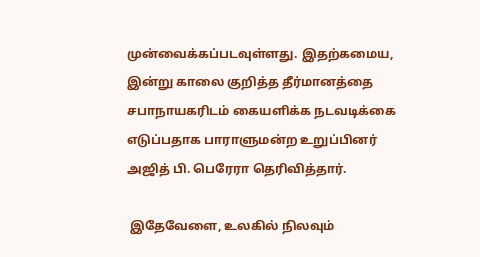முன்வைக்கப்படவுள்ளது. இதற்கமைய, இன்று காலை குறித்த தீர்மானத்தை சபாநாயகரிடம் கையளிக்க நடவடிக்கை எடுப்பதாக பாராளுமன்ற உறுப்பினர் அஜித் பி. பெரேரா தெரிவித்தார்.

 இதேவேளை, உலகில் நிலவும்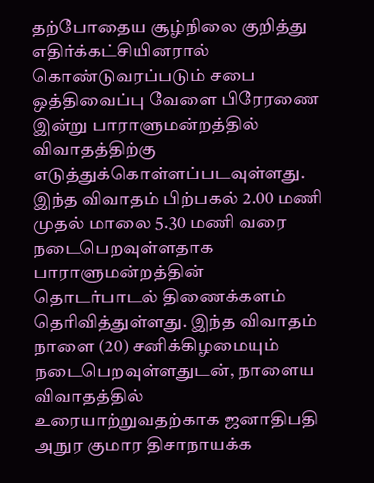தற்போதைய சூழ்நிலை குறித்து எதிர்க்கட்சியினரால் கொண்டுவரப்படும் சபை ஒத்திவைப்பு வேளை பிரேரணை இன்று பாராளுமன்றத்தில் விவாதத்திற்கு எடுத்துக்கொள்ளப்படவுள்ளது. இந்த விவாதம் பிற்பகல் 2.00 மணி முதல் மாலை 5.30 மணி வரை நடைபெறவுள்ளதாக பாராளுமன்றத்தின் தொடர்பாடல் திணைக்களம் தெரிவித்துள்ளது. இந்த விவாதம் நாளை (20) சனிக்கிழமையும் நடைபெறவுள்ளதுடன், நாளைய விவாதத்தில் உரையாற்றுவதற்காக ஜனாதிபதி அநுர குமார திசாநாயக்க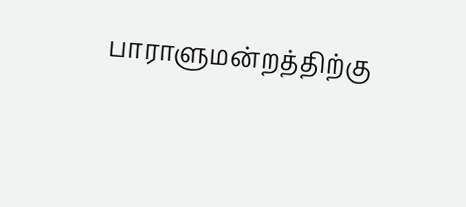பாராளுமன்றத்திற்கு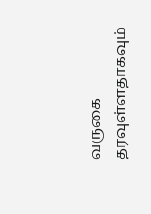வருகை தரவுள்ளதாகவும்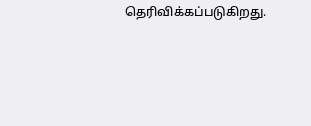தெரிவிக்கப்படுகிறது.